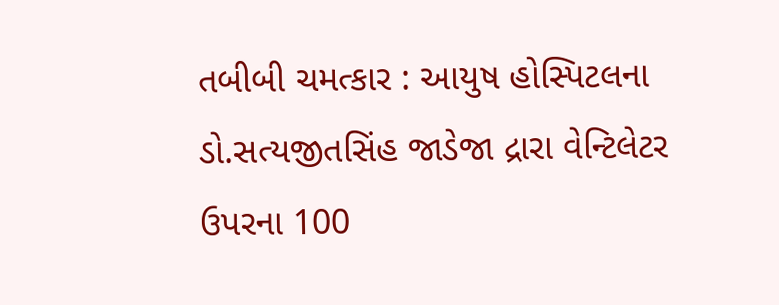તબીબી ચમત્કાર : આયુષ હોસ્પિટલના ડો.સત્યજીતસિંહ જાડેજા દ્રારા વેન્ટિલેટર ઉપરના 100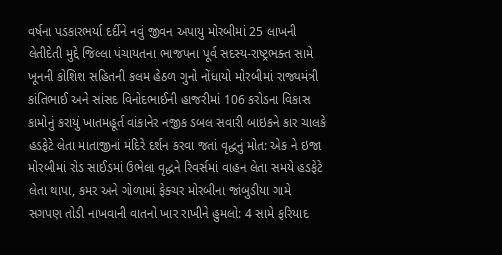વર્ષના પડકારભર્યા દર્દીને નવું જીવન અપાયુ મોરબીમાં 25 લાખની લેતીદેતી મુદ્દે જિલ્લા પંચાયતના ભાજપના પૂર્વ સદસ્ય-રાષ્ટ્રભક્ત સામે ખૂનની કોશિશ સહિતની કલમ હેઠળ ગુનો નોંધાયો મોરબીમાં રાજ્યમંત્રી કાંતિભાઈ અને સાંસદ વિનોદભાઈની હાજરીમાં 106 કરોડના વિકાસ કામોનું કરાયું ખાતમહૂર્ત વાંકાનેર નજીક ડબલ સવારી બાઇકને કાર ચાલકે હડફેટે લેતા માતાજીનાં મંદિરે દર્શન કરવા જતાં વૃદ્ધનું મોત: એક ને ઇજા મોરબીમાં રોડ સાઈડમાં ઉભેલા વૃદ્ધને રિવર્સમાં વાહન લેતા સમયે હડફેટે લેતા થાપા, કમર અને ગોળામાં ફેક્ચર મોરબીના જાંબુડીયા ગામે સગપણ તોડી નાખવાની વાતનો ખાર રાખીને હુમલો: 4 સામે ફરિયાદ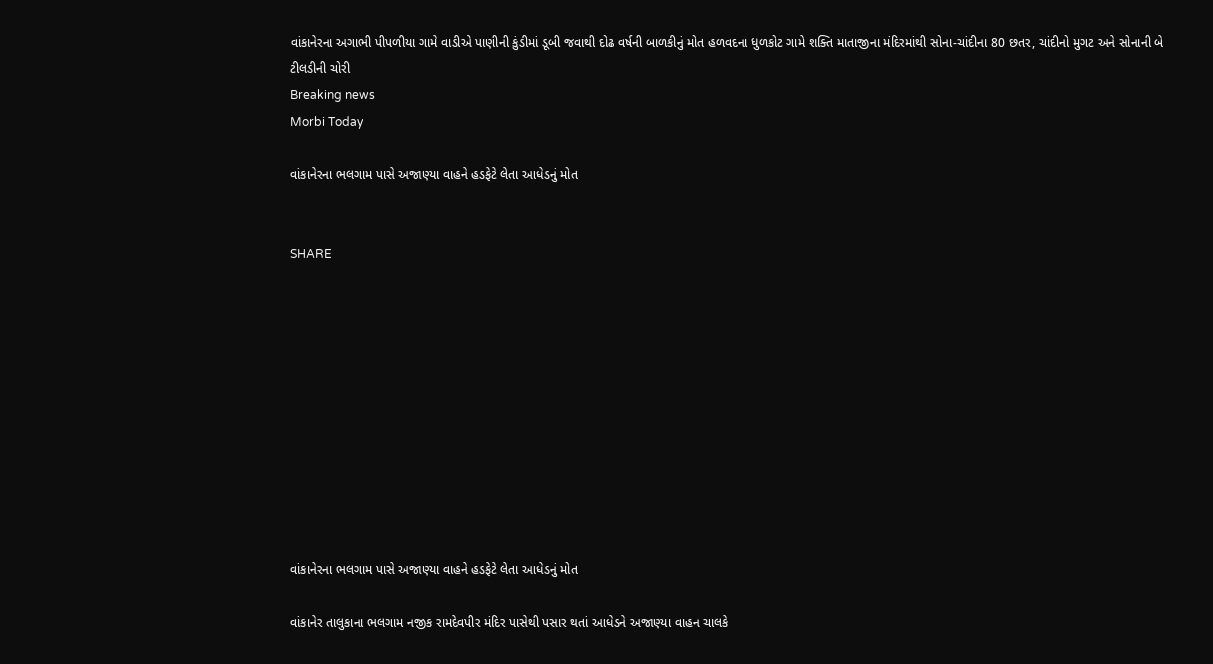વાંકાનેરના અગાભી પીપળીયા ગામે વાડીએ પાણીની કુંડીમાં ડૂબી જવાથી દોઢ વર્ષની બાળકીનું મોત હળવદના ધુળકોટ ગામે શક્તિ માતાજીના મંદિરમાંથી સોના-ચાંદીના 80 છતર, ચાંદીનો મુગટ અને સોનાની બે ટીલડીની ચોરી
Breaking news
Morbi Today

વાંકાનેરના ભલગામ પાસે અજાણ્યા વાહને હડફેટે લેતા આધેડનું મોત


SHARE











વાંકાનેરના ભલગામ પાસે અજાણ્યા વાહને હડફેટે લેતા આધેડનું મોત

વાંકાનેર તાલુકાના ભલગામ નજીક રામદેવપીર મંદિર પાસેથી પસાર થતાં આધેડને અજાણ્યા વાહન ચાલકે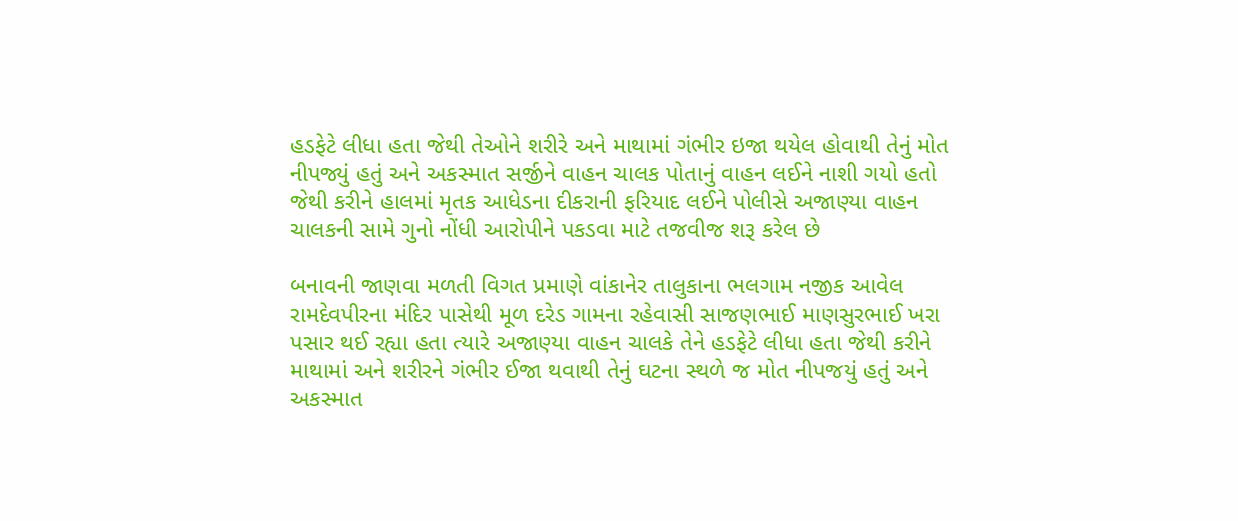હડફેટે લીધા હતા જેથી તેઓને શરીરે અને માથામાં ગંભીર ઇજા થયેલ હોવાથી તેનું મોત નીપજ્યું હતું અને અકસ્માત સર્જીને વાહન ચાલક પોતાનું વાહન લઈને નાશી ગયો હતો જેથી કરીને હાલમાં મૃતક આધેડના દીકરાની ફરિયાદ લઈને પોલીસે અજાણ્યા વાહન ચાલકની સામે ગુનો નોંધી આરોપીને પકડવા માટે તજવીજ શરૂ કરેલ છે

બનાવની જાણવા મળતી વિગત પ્રમાણે વાંકાનેર તાલુકાના ભલગામ નજીક આવેલ રામદેવપીરના મંદિર પાસેથી મૂળ દરેડ ગામના રહેવાસી સાજણભાઈ માણસુરભાઈ ખરા પસાર થઈ રહ્યા હતા ત્યારે અજાણ્યા વાહન ચાલકે તેને હડફેટે લીધા હતા જેથી કરીને માથામાં અને શરીરને ગંભીર ઈજા થવાથી તેનું ઘટના સ્થળે જ મોત નીપજયું હતું અને અકસ્માત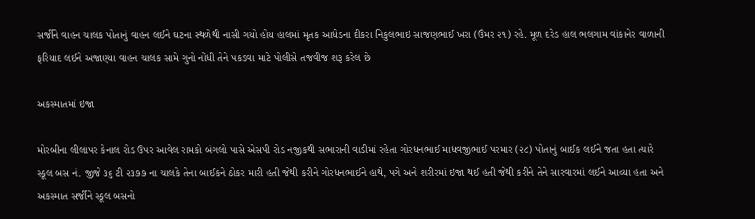સર્જીને વાહન ચાલક પોતાનું વાહન લઈને ઘટના સ્થળેથી નાસી ગયો હોય હાલમાં મૃતક આધેડના દીકરા નિકુલભાઇ સાજણભાઈ ખરા (ઉંમર ૨૧) રહે. મૂળ દરેડ હાલ ભલગામ વાંકાનેર વાળાની ફરિયાદ લઈને અજાણ્યા વાહન ચાલક સામે ગુનો નોંધી તેને પકડવા માટે પોલીસે તજવીજ શરૂ કરેલ છે

અકસ્માતમાં ઇજા

મોરબીના લીલાપર કેનાલ રોડ ઉપર આવેલ રામકો બંગલો પાસે એસપી રોડ નજીકથી સભારાની વાડીમાં રહેતા ગોરધનભાઈ માધવજીભાઈ પરમાર (૨૮) પોતાનું બાઈક લઈને જતા હતા ત્યારે સ્કૂલ બસ નં. જીજે ૩૬ ટી ૨૩૭૭ ના ચાલકે તેના બાઈકને ઠોકર મારી હતી જેથી કરીને ગોરધનભાઈને હાથે, પગે અને શરીરમાં ઇજા થઈ હતી જેથી કરીને તેને સારવારમાં લઈને આવ્યા હતા અને અકસ્માત સર્જીને સ્કૂલ બસનો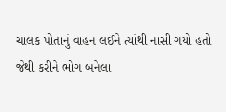ચાલક પોતાનું વાહન લઈને ત્યાંથી નાસી ગયો હતો જેથી કરીને ભોગ બનેલા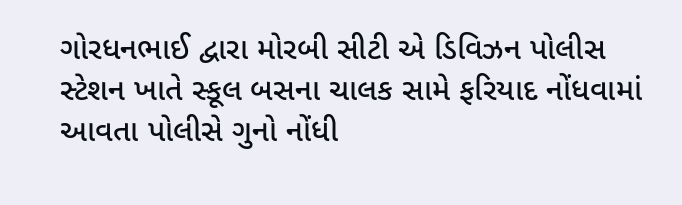ગોરધનભાઈ દ્વારા મોરબી સીટી એ ડિવિઝન પોલીસ સ્ટેશન ખાતે સ્કૂલ બસના ચાલક સામે ફરિયાદ નોંધવામાં આવતા પોલીસે ગુનો નોંધી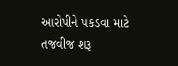આરોપીને પકડવા માટે તજવીજ શરૂ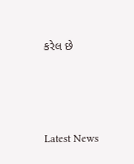કરેલ છે






Latest News